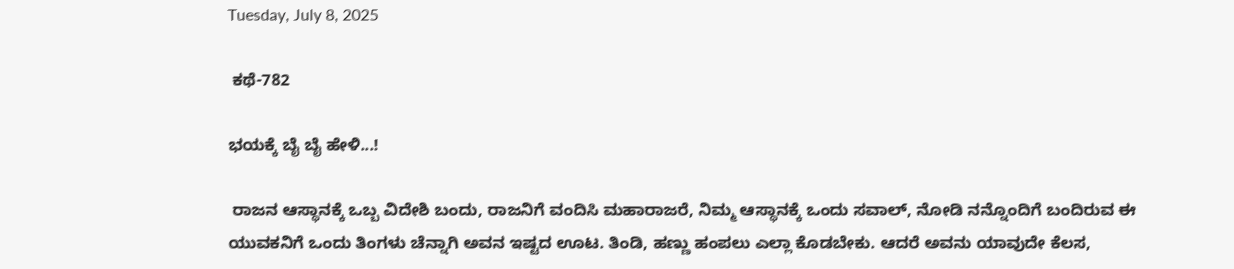Tuesday, July 8, 2025

 ಕಥೆ-782

ಭಯಕ್ಕೆ ಬೈ ಬೈ ಹೇಳಿ...!

 ರಾಜನ ಆಸ್ಥಾನಕ್ಕೆ ಒಬ್ಬ ವಿದೇಶಿ ಬಂದು, ರಾಜನಿಗೆ ವಂದಿಸಿ ಮಹಾರಾಜರೆ, ನಿಮ್ಮ ಆಸ್ಥಾನಕ್ಕೆ ಒಂದು ಸವಾಲ್, ನೋಡಿ ನನ್ನೊಂದಿಗೆ ಬಂದಿರುವ ಈ ಯುವಕನಿಗೆ ಒಂದು ತಿಂಗಳು ಚೆನ್ನಾಗಿ ಅವನ ಇಷ್ಟದ ಊಟ. ತಿಂಡಿ, ಹಣ್ಣು ಹಂಪಲು ಎಲ್ಲಾ ಕೊಡಬೇಕು. ಆದರೆ ಅವನು ಯಾವುದೇ ಕೆಲಸ,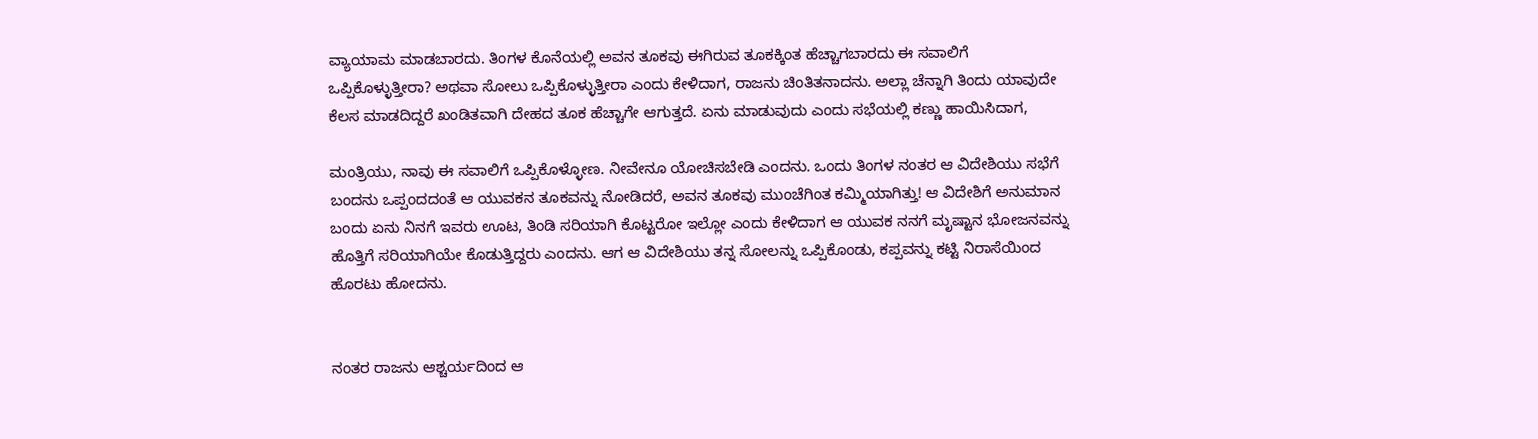ವ್ಯಾಯಾಮ ಮಾಡಬಾರದು. ತಿಂಗಳ ಕೊನೆಯಲ್ಲಿ ಅವನ ತೂಕವು ಈಗಿರುವ ತೂಕಕ್ಕಿಂತ ಹೆಚ್ಚಾಗಬಾರದು ಈ ಸವಾಲಿಗೆ ಒಪ್ಪಿಕೊಳ್ಳುತ್ತೀರಾ? ಅಥವಾ ಸೋಲು ಒಪ್ಪಿಕೊಳ್ಳುತ್ತೀರಾ ಎಂದು ಕೇಳಿದಾಗ, ರಾಜನು ಚಿಂತಿತನಾದನು. ಅಲ್ಲಾ ಚೆನ್ನಾಗಿ ತಿಂದು ಯಾವುದೇ ಕೆಲಸ ಮಾಡದಿದ್ದರೆ ಖಂಡಿತವಾಗಿ ದೇಹದ ತೂಕ ಹೆಚ್ಚಾಗೇ ಆಗುತ್ತದೆ. ಏನು ಮಾಡುವುದು ಎಂದು ಸಭೆಯಲ್ಲಿ ಕಣ್ಣು ಹಾಯಿಸಿದಾಗ,

ಮಂತ್ರಿಯು, ನಾವು ಈ ಸವಾಲಿಗೆ ಒಪ್ಪಿಕೊಳ್ಳೋಣ. ನೀವೇನೂ ಯೋಚಿಸಬೇಡಿ ಎಂದನು. ಒಂದು ತಿಂಗಳ ನಂತರ ಆ ವಿದೇಶಿಯು ಸಭೆಗೆ ಬಂದನು ಒಪ್ಪಂದದಂತೆ ಆ ಯುವಕನ ತೂಕವನ್ನು ನೋಡಿದರೆ, ಅವನ ತೂಕವು ಮುಂಚೆಗಿಂತ ಕಮ್ಮಿಯಾಗಿತ್ತು! ಆ ವಿದೇಶಿಗೆ ಅನುಮಾನ ಬಂದು ಏನು ನಿನಗೆ ಇವರು ಊಟ, ತಿಂಡಿ ಸರಿಯಾಗಿ ಕೊಟ್ಟರೋ ಇಲ್ಲೋ ಎಂದು ಕೇಳಿದಾಗ ಆ ಯುವಕ ನನಗೆ ಮೃಷ್ಟಾನ ಭೋಜನವನ್ನು ಹೊತ್ತಿಗೆ ಸರಿಯಾಗಿಯೇ ಕೊಡುತ್ತಿದ್ದರು ಎಂದನು. ಆಗ ಆ ವಿದೇಶಿಯು ತನ್ನ ಸೋಲನ್ನು ಒಪ್ಪಿಕೊಂಡು, ಕಪ್ಪವನ್ನು ಕಟ್ಟಿ ನಿರಾಸೆಯಿಂದ ಹೊರಟು ಹೋದನು.


ನಂತರ ರಾಜನು ಆಶ್ಚರ್ಯದಿಂದ ಆ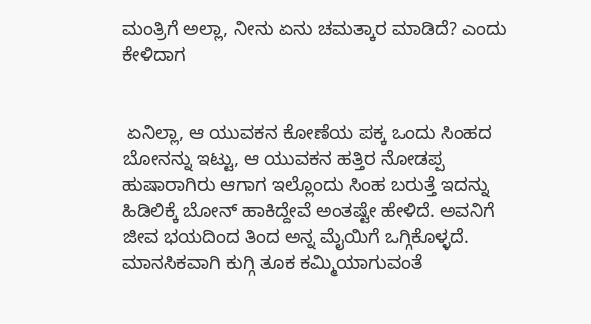ಮಂತ್ರಿಗೆ ಅಲ್ಲಾ, ನೀನು ಏನು ಚಮತ್ಕಾರ ಮಾಡಿದೆ? ಎಂದು ಕೇಳಿದಾಗ


 ಏನಿಲ್ಲಾ, ಆ ಯುವಕನ ಕೋಣೆಯ ಪಕ್ಕ ಒಂದು ಸಿಂಹದ ಬೋನನ್ನು ಇಟ್ಟು, ಆ ಯುವಕನ ಹತ್ತಿರ ನೋಡಪ್ಪ ಹುಷಾರಾಗಿರು ಆಗಾಗ ಇಲ್ಲೊಂದು ಸಿಂಹ ಬರುತ್ತೆ ಇದನ್ನು ಹಿಡಿಲಿಕ್ಕೆ ಬೋನ್ ಹಾಕಿದ್ದೇವೆ ಅಂತಷ್ಟೇ ಹೇಳಿದೆ. ಅವನಿಗೆ ಜೀವ ಭಯದಿಂದ ತಿಂದ ಅನ್ನ ಮೈಯಿಗೆ ಒಗ್ಗಿಕೊಳ್ಳದೆ. ಮಾನಸಿಕವಾಗಿ ಕುಗ್ಗಿ ತೂಕ ಕಮ್ಮಿಯಾಗುವಂತೆ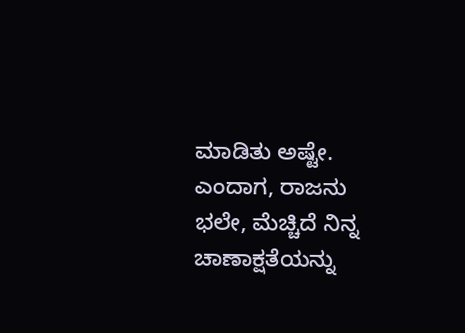ಮಾಡಿತು ಅಷ್ಟೇ. ಎಂದಾಗ, ರಾಜನು ಭಲೇ, ಮೆಚ್ಚಿದೆ ನಿನ್ನ ಚಾಣಾಕ್ಷತೆಯನ್ನು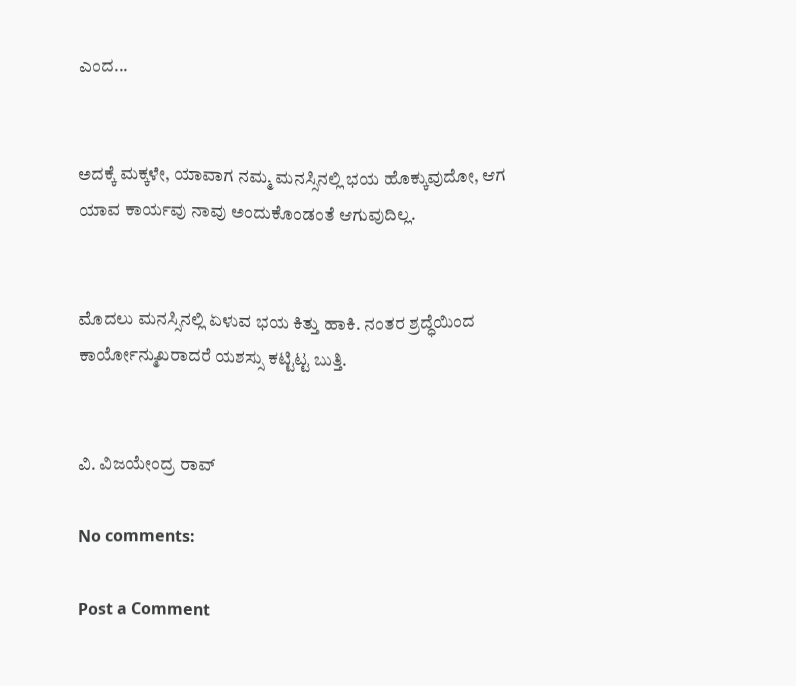ಎಂದ...


ಅದಕ್ಕೆ ಮಕ್ಕಳೇ, ಯಾವಾಗ ನಮ್ಮ ಮನಸ್ಸಿನಲ್ಲಿ ಭಯ ಹೊಕ್ಕುವುದೋ, ಆಗ ಯಾವ ಕಾರ್ಯವು ನಾವು ಅಂದುಕೊಂಡಂತೆ ಆಗುವುದಿಲ್ಲ.


ಮೊದಲು ಮನಸ್ಸಿನಲ್ಲಿ ಏಳುವ ಭಯ ಕಿತ್ತು ಹಾಕಿ. ನಂತರ ಶ್ರದ್ಧೆಯಿಂದ ಕಾರ್ಯೋನ್ಮುಖರಾದರೆ ಯಶಸ್ಸು ಕಟ್ಟಿಟ್ಟ ಬುತ್ತಿ.


ವಿ. ವಿಜಯೇಂದ್ರ ರಾವ್

No comments:

Post a Comment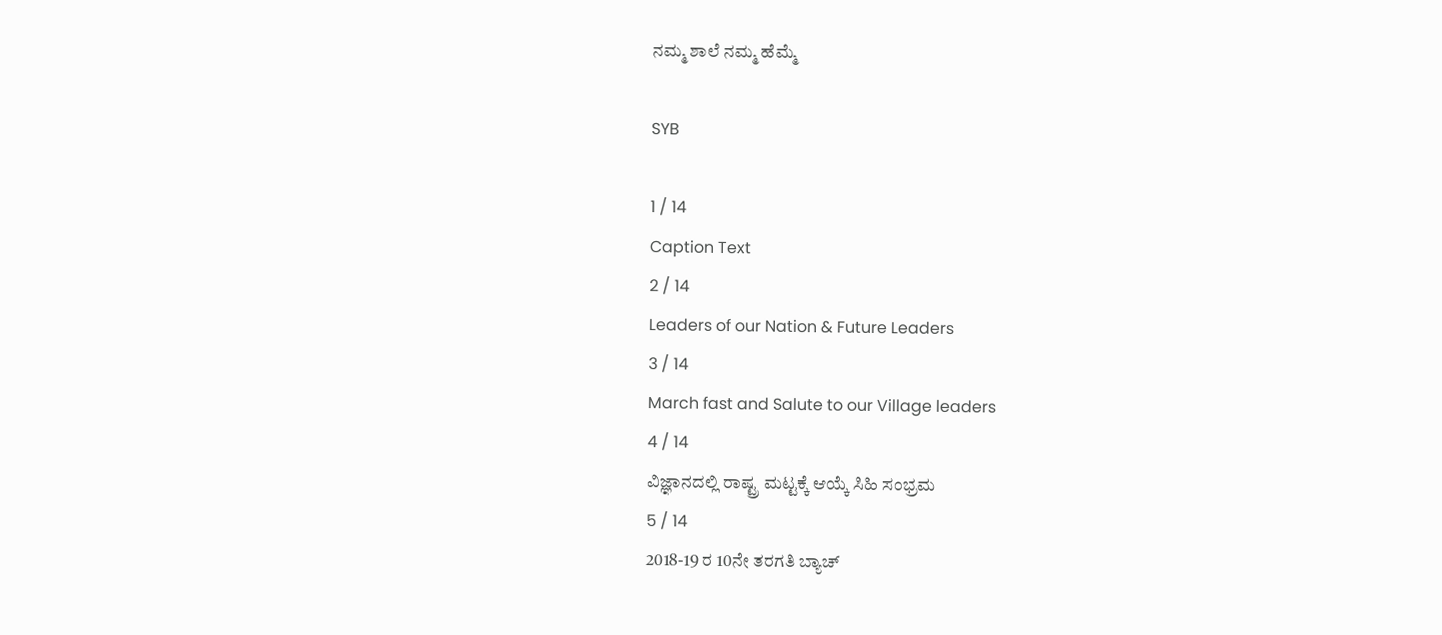ನಮ್ಮ ಶಾಲೆ ನಮ್ಮ ಹೆಮ್ಮೆ

SYB

1 / 14
Caption Text
2 / 14
Leaders of our Nation & Future Leaders
3 / 14
March fast and Salute to our Village leaders
4 / 14
ವಿಜ್ಞಾನದಲ್ಲಿ ರಾಷ್ಟ್ರ ಮಟ್ಟಕ್ಕೆ ಆಯ್ಕೆ ಸಿಹಿ ಸಂಭ್ರಮ
5 / 14
2018-19 ರ 10ನೇ ತರಗತಿ ಬ್ಯಾಚ್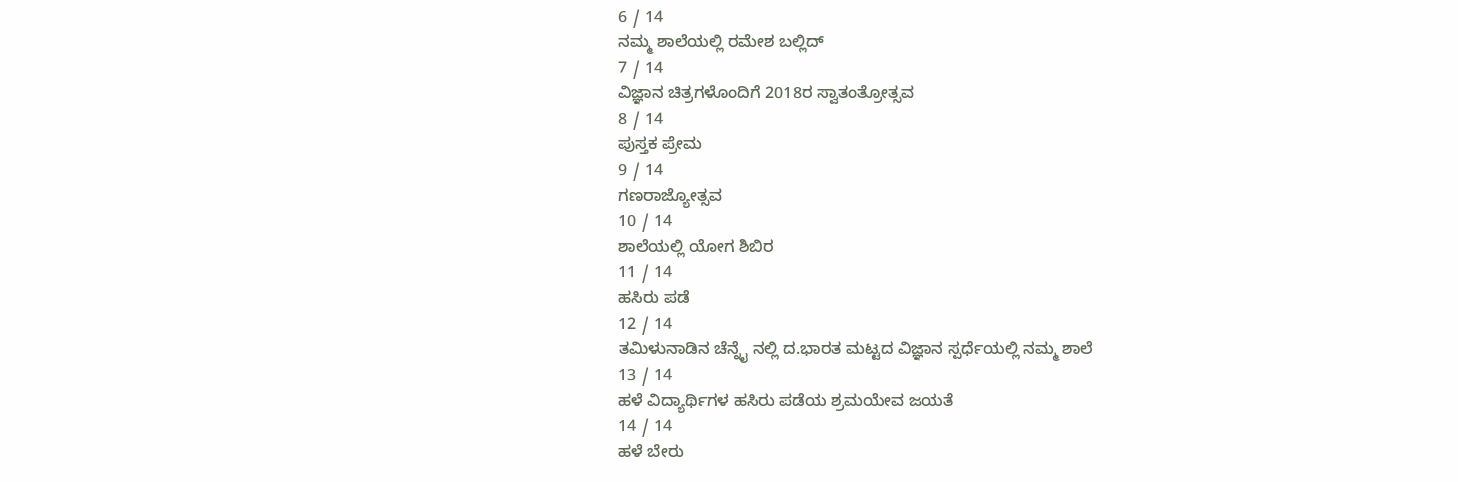6 / 14
ನಮ್ಮ ಶಾಲೆಯಲ್ಲಿ ರಮೇಶ ಬಲ್ಲಿದ್
7 / 14
ವಿಜ್ಞಾನ ಚಿತ್ರಗಳೊಂದಿಗೆ 2018ರ ಸ್ವಾತಂತ್ರೋತ್ಸವ
8 / 14
ಪುಸ್ತಕ ಪ್ರೇಮ
9 / 14
ಗಣರಾಜ್ಯೋತ್ಸವ
10 / 14
ಶಾಲೆಯಲ್ಲಿ ಯೋಗ ಶಿಬಿರ
11 / 14
ಹಸಿರು ಪಡೆ
12 / 14
ತಮಿಳುನಾಡಿನ ಚೆನ್ನೈ ನಲ್ಲಿ ದ.ಭಾರತ ಮಟ್ಟದ ವಿಜ್ಞಾನ ಸ್ಪರ್ಧೆಯಲ್ಲಿ ನಮ್ಮ ಶಾಲೆ
13 / 14
ಹಳೆ ವಿದ್ಯಾರ್ಥಿಗಳ ಹಸಿರು ಪಡೆಯ ಶ್ರಮಯೇವ ಜಯತೆ
14 / 14
ಹಳೆ ಬೇರು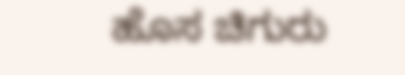ಹೊಸ ಚಿಗುರು